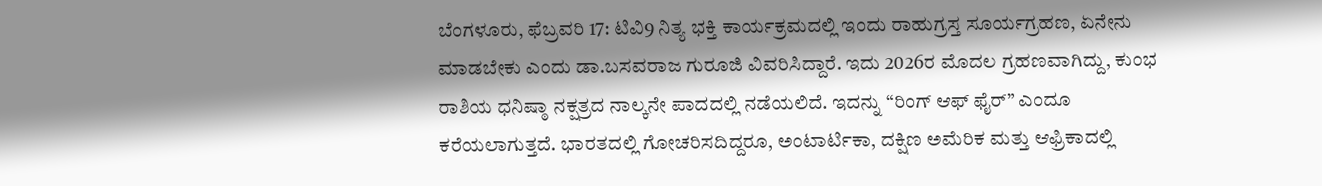ಬೆಂಗಳೂರು, ಫೆಬ್ರವರಿ 17: ಟಿವಿ9 ನಿತ್ಯ ಭಕ್ತಿ ಕಾರ್ಯಕ್ರಮದಲ್ಲಿ ಇಂದು ರಾಹುಗ್ರಸ್ತ ಸೂರ್ಯಗ್ರಹಣ, ಏನೇನು ಮಾಡಬೇಕು ಎಂದು ಡಾ.ಬಸವರಾಜ ಗುರೂಜಿ ವಿವರಿಸಿದ್ದಾರೆ. ಇದು 2026ರ ಮೊದಲ ಗ್ರಹಣವಾಗಿದ್ದು, ಕುಂಭ ರಾಶಿಯ ಧನಿಷ್ಠಾ ನಕ್ಷತ್ರದ ನಾಲ್ಕನೇ ಪಾದದಲ್ಲಿ ನಡೆಯಲಿದೆ. ಇದನ್ನು “ರಿಂಗ್ ಆಫ್ ಫೈರ್” ಎಂದೂ ಕರೆಯಲಾಗುತ್ತದೆ. ಭಾರತದಲ್ಲಿ ಗೋಚರಿಸದಿದ್ದರೂ, ಅಂಟಾರ್ಟಿಕಾ, ದಕ್ಷಿಣ ಅಮೆರಿಕ ಮತ್ತು ಆಫ್ರಿಕಾದಲ್ಲಿ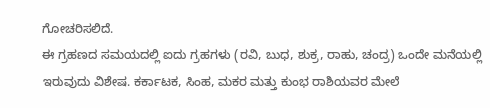ಗೋಚರಿಸಲಿದೆ.
ಈ ಗ್ರಹಣದ ಸಮಯದಲ್ಲಿ ಐದು ಗ್ರಹಗಳು (ರವಿ, ಬುಧ, ಶುಕ್ರ, ರಾಹು, ಚಂದ್ರ) ಒಂದೇ ಮನೆಯಲ್ಲಿ ಇರುವುದು ವಿಶೇಷ. ಕರ್ಕಾಟಕ, ಸಿಂಹ, ಮಕರ ಮತ್ತು ಕುಂಭ ರಾಶಿಯವರ ಮೇಲೆ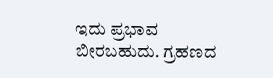ಇದು ಪ್ರಭಾವ ಬೀರಬಹುದು. ಗ್ರಹಣದ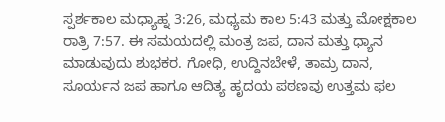ಸ್ಪರ್ಶಕಾಲ ಮಧ್ಯಾಹ್ನ 3:26, ಮಧ್ಯಮ ಕಾಲ 5:43 ಮತ್ತು ಮೋಕ್ಷಕಾಲ ರಾತ್ರಿ 7:57. ಈ ಸಮಯದಲ್ಲಿ ಮಂತ್ರ ಜಪ, ದಾನ ಮತ್ತು ಧ್ಯಾನ ಮಾಡುವುದು ಶುಭಕರ. ಗೋಧಿ, ಉದ್ದಿನಬೇಳೆ, ತಾಮ್ರ ದಾನ, ಸೂರ್ಯನ ಜಪ ಹಾಗೂ ಆದಿತ್ಯ ಹೃದಯ ಪಠಣವು ಉತ್ತಮ ಫಲ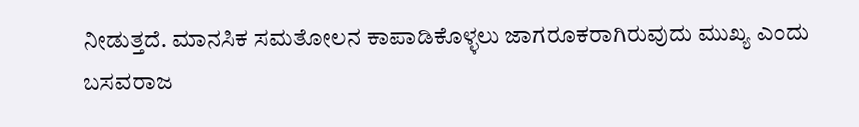ನೀಡುತ್ತದೆ. ಮಾನಸಿಕ ಸಮತೋಲನ ಕಾಪಾಡಿಕೊಳ್ಳಲು ಜಾಗರೂಕರಾಗಿರುವುದು ಮುಖ್ಯ ಎಂದು ಬಸವರಾಜ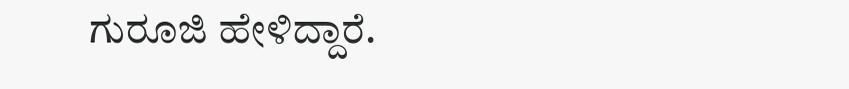ಗುರೂಜಿ ಹೇಳಿದ್ದಾರೆ.